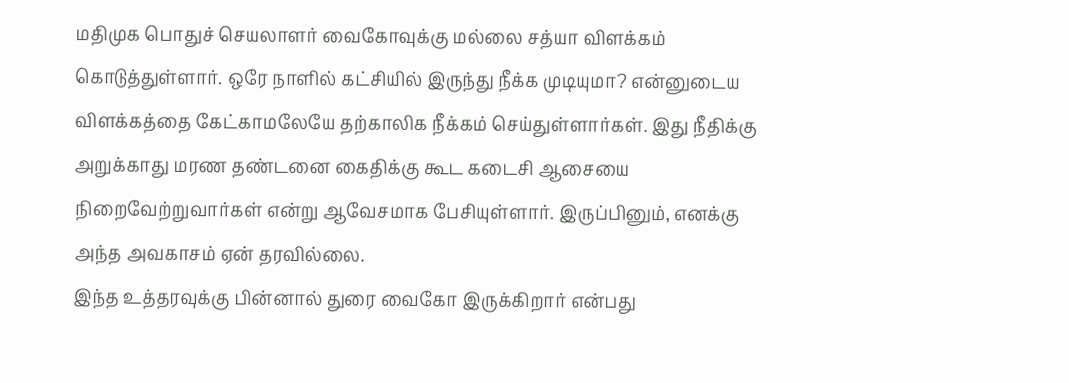மதிமுக பொதுச் செயலாளர் வைகோவுக்கு மல்லை சத்யா விளக்கம் கொடுத்துள்ளார். ஒரே நாளில் கட்சியில் இருந்து நீக்க முடியுமா? என்னுடைய விளக்கத்தை கேட்காமலேயே தற்காலிக நீக்கம் செய்துள்ளார்கள். இது நீதிக்கு அறுக்காது மரண தண்டனை கைதிக்கு கூட கடைசி ஆசையை நிறைவேற்றுவார்கள் என்று ஆவேசமாக பேசியுள்ளார். இருப்பினும், எனக்கு அந்த அவகாசம் ஏன் தரவில்லை.
இந்த உத்தரவுக்கு பின்னால் துரை வைகோ இருக்கிறார் என்பது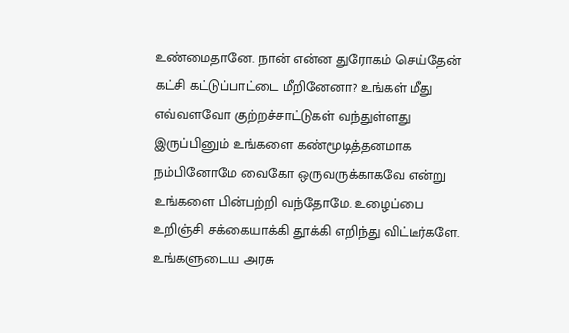உண்மைதானே. நான் என்ன துரோகம் செய்தேன் கட்சி கட்டுப்பாட்டை மீறினேனா? உங்கள் மீது எவ்வளவோ குற்றச்சாட்டுகள் வந்துள்ளது இருப்பினும் உங்களை கண்மூடித்தனமாக நம்பினோமே வைகோ ஒருவருக்காகவே என்று உங்களை பின்பற்றி வந்தோமே. உழைப்பை உறிஞ்சி சக்கையாக்கி தூக்கி எறிந்து விட்டீர்களே. உங்களுடைய அரசு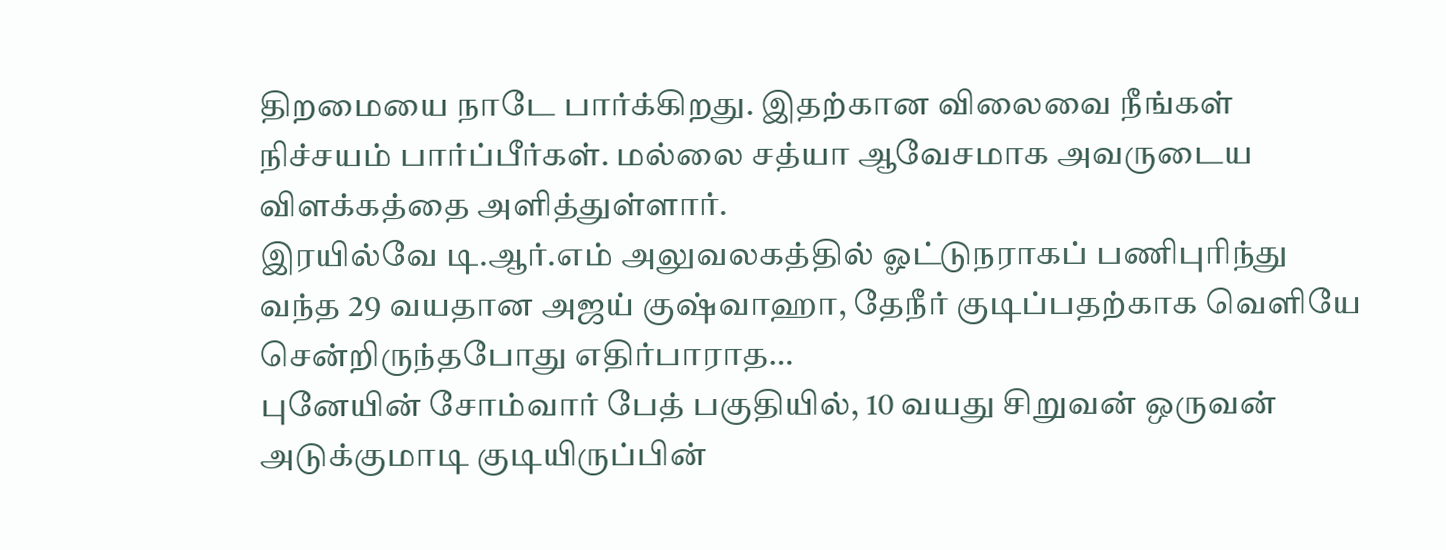திறமையை நாடே பார்க்கிறது. இதற்கான விலைவை நீங்கள் நிச்சயம் பார்ப்பீர்கள். மல்லை சத்யா ஆவேசமாக அவருடைய விளக்கத்தை அளித்துள்ளார்.
இரயில்வே டி.ஆர்.எம் அலுவலகத்தில் ஓட்டுநராகப் பணிபுரிந்து வந்த 29 வயதான அஜய் குஷ்வாஹா, தேநீர் குடிப்பதற்காக வெளியே சென்றிருந்தபோது எதிர்பாராத…
புனேயின் சோம்வார் பேத் பகுதியில், 10 வயது சிறுவன் ஒருவன் அடுக்குமாடி குடியிருப்பின்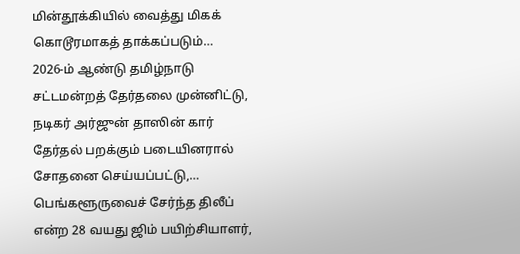மின்தூக்கியில் வைத்து மிகக் கொடூரமாகத் தாக்கப்படும்…
2026-ம் ஆண்டு தமிழ்நாடு சட்டமன்றத் தேர்தலை முன்னிட்டு, நடிகர் அர்ஜுன் தாஸின் கார் தேர்தல் பறக்கும் படையினரால் சோதனை செய்யப்பட்டு,…
பெங்களூருவைச் சேர்ந்த திலீப் என்ற 28 வயது ஜிம் பயிற்சியாளர்,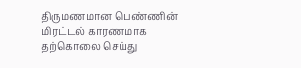திருமணமான பெண்ணின் மிரட்டல் காரணமாக தற்கொலை செய்து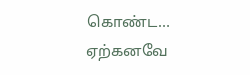கொண்ட…
ஏற்கனவே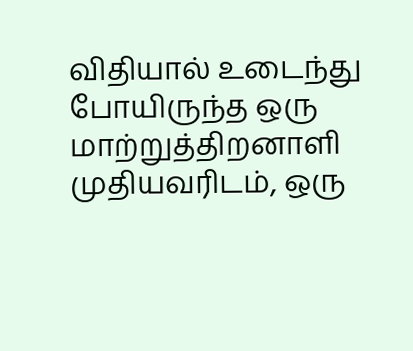விதியால் உடைந்து போயிருந்த ஒரு மாற்றுத்திறனாளி முதியவரிடம், ஒரு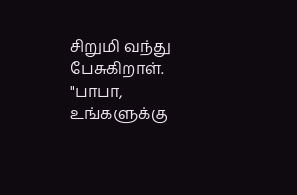சிறுமி வந்து பேசுகிறாள். "பாபா, உங்களுக்கு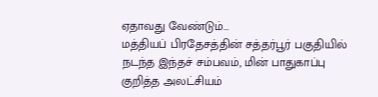ஏதாவது வேண்டும்…
மத்தியப் பிரதேசத்தின் சத்தர்பூர் பகுதியில் நடந்த இந்தச் சம்பவம், மின் பாதுகாப்பு குறித்த அலட்சியம்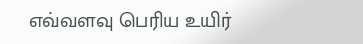எவ்வளவு பெரிய உயிர்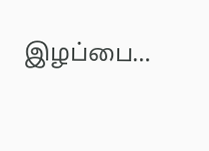இழப்பை…